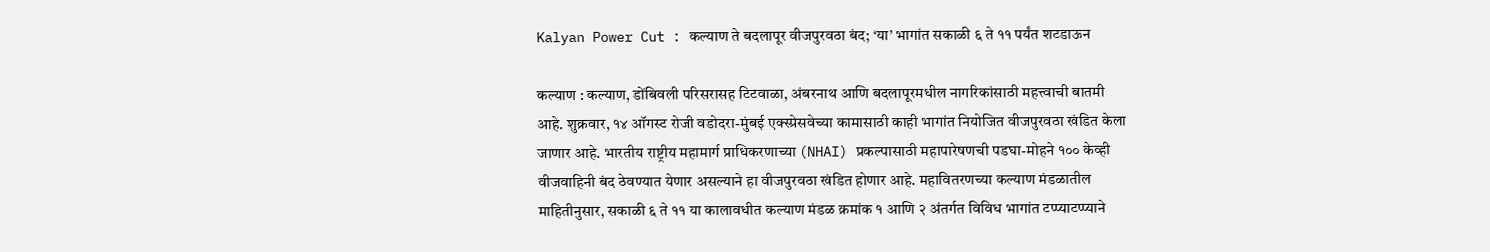Kalyan Power Cut : कल्याण ते बदलापूर वीजपुरवठा बंद; ‘या’ भागांत सकाळी ६ ते ११ पर्यंत शटडाऊन

कल्याण : कल्याण, डोंबिवली परिसरासह टिटवाळा, अंबरनाथ आणि बदलापूरमधील नागरिकांसाठी महत्त्वाची बातमी आहे. शुक्रवार, १४ ऑगस्ट रोजी वडोदरा-मुंबई एक्स्प्रेसवेच्या कामासाठी काही भागांत नियोजित वीजपुरवठा खंडित केला जाणार आहे. भारतीय राष्ट्रीय महामार्ग प्राधिकरणाच्या (NHAI) प्रकल्पासाठी महापारेषणची पडघा-मोहने १०० केव्ही वीजवाहिनी बंद ठेवण्यात येणार असल्याने हा वीजपुरवठा खंडित होणार आहे. महावितरणच्या कल्याण मंडळातील माहितीनुसार, सकाळी ६ ते ११ या कालावधीत कल्याण मंडळ क्रमांक १ आणि २ अंतर्गत विविध भागांत टप्प्याटप्प्याने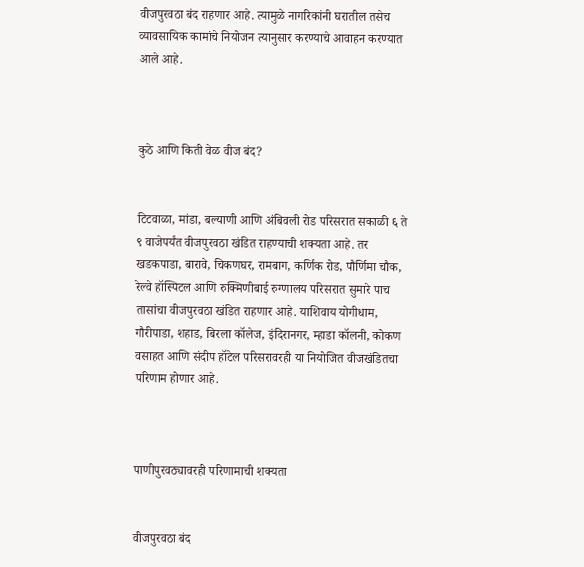वीजपुरवठा बंद राहणार आहे. त्यामुळे नागरिकांनी घरातील तसेच व्यावसायिक कामांचे नियोजन त्यानुसार करण्याचे आवाहन करण्यात आले आहे.



कुठे आणि किती वेळ वीज बंद?


टिटवाळा, मांडा, बल्याणी आणि अंबिवली रोड परिसरात सकाळी ६ ते ९ वाजेपर्यंत वीजपुरवठा खंडित राहण्याची शक्यता आहे. तर खडकपाडा, बारावे, चिकणघर, रामबाग, कर्णिक रोड, पौर्णिमा चौक, रेल्वे हॉस्पिटल आणि रुक्मिणीबाई रुग्णालय परिसरात सुमारे पाच तासांचा वीजपुरवठा खंडित राहणार आहे. याशिवाय योगीधाम, गौरीपाडा, शहाड, बिरला कॉलेज, इंदिरानगर, म्हाडा कॉलनी, कोकण वसाहत आणि संदीप हॉटेल परिसरावरही या नियोजित वीजखंडितचा परिणाम होणार आहे.



पाणीपुरवठ्यावरही परिणामाची शक्यता


वीजपुरवठा बंद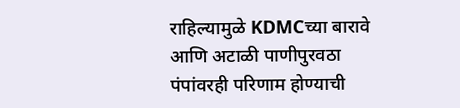राहिल्यामुळे KDMCच्या बारावे आणि अटाळी पाणीपुरवठा पंपांवरही परिणाम होण्याची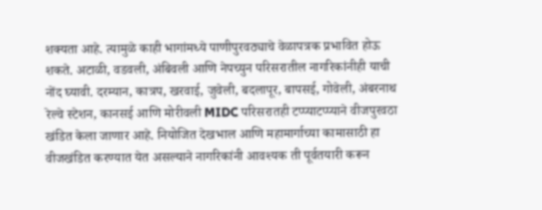शक्यता आहे. त्यामुळे काही भागांमध्ये पाणीपुरवठ्याचे वेळापत्रक प्रभावित होऊ शकते. अटाळी, वडवली, अंबिवली आणि नेपच्युन परिसरातील नागरिकांनीही याची नोंद घ्यावी. दरम्यान, कात्रप, खरवाई, जुवेली, बदलापूर, बापसई, गोवेली, अंबरनाथ रेल्वे स्टेशन, कानसई आणि मोरीवली MIDC परिसरातही टप्प्याटप्प्याने वीजपुरवठा खंडित केला जाणार आहे. नियोजित देखभाल आणि महामार्गाच्या कामासाठी हा वीजखंडित करण्यात येत असल्याने नागरिकांनी आवश्यक ती पूर्वतयारी करून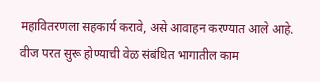महावितरणला सहकार्य करावे, असे आवाहन करण्यात आले आहे. वीज परत सुरू होण्याची वेळ संबंधित भागातील काम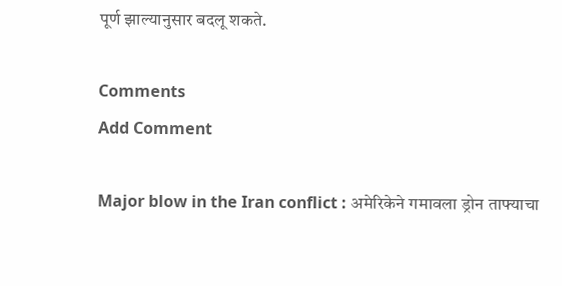पूर्ण झाल्यानुसार बदलू शकते.

Comments
Add Comment

Major blow in the Iran conflict : अमेरिकेने गमावला ड्रोन ताफ्याचा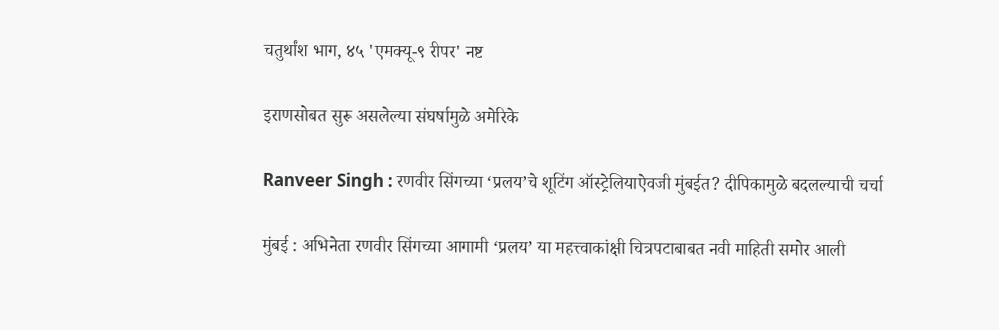चतुर्थांश भाग, ४५ 'एमक्यू-९ रीपर' नष्ट

इराणसोबत सुरू असलेल्या संघर्षामुळे अमेरिके

Ranveer Singh : रणवीर सिंगच्या ‘प्रलय’चे शूटिंग ऑस्ट्रेलियाऐवजी मुंबईत? दीपिकामुळे बदलल्याची चर्चा

मुंबई : अभिनेता रणवीर सिंगच्या आगामी ‘प्रलय’ या महत्त्वाकांक्षी चित्रपटाबाबत नवी माहिती समोर आली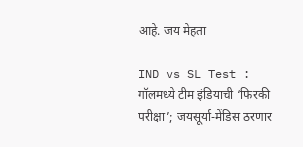आहे. जय मेहता

IND vs SL Test : गॉलमध्ये टीम इंडियाची ‘फिरकी परीक्षा’; जयसूर्या-मेंडिस ठरणार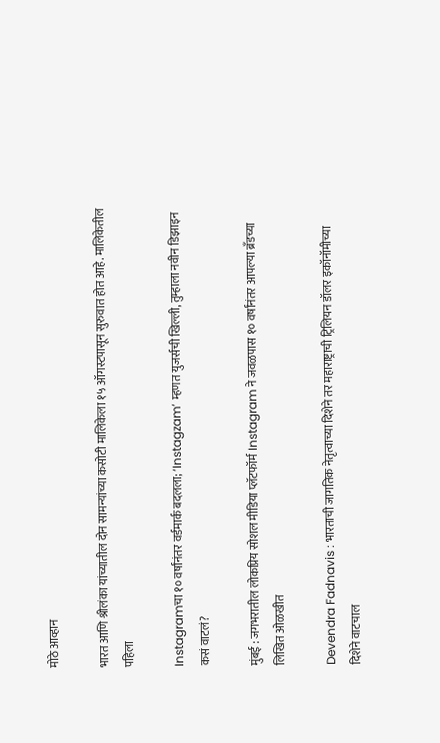मोठे आव्हान

भारत आणि श्रीलंका यांच्यातील दोन सामन्यांच्या कसोटी मालिकेला १५ ऑगस्टपासून सुरुवात होत आहे. मालिकेतील पहिला

Instagramचा १० वर्षांनंतर वर्डमार्क बदलला; ‘Instagzam’ म्हणत युजर्सची खिल्ली, तुम्हाला नवीन डिझाइन कसं वाटलं?

मुंबई : जगभरातील लोकप्रिय सोशल मीडिया प्लॅटफॉर्म Instagram ने जवळपास १० वर्षांनंतर आपल्या ब्रँडच्या लिखित ओळखीत

Devendra Fadnavis : भारताची जागतिक नेतृत्वाच्या दिशेने तर महाराष्ट्राची ट्रिलियन डॉलर इकॉनॉमीच्या दिशेने वाटचाल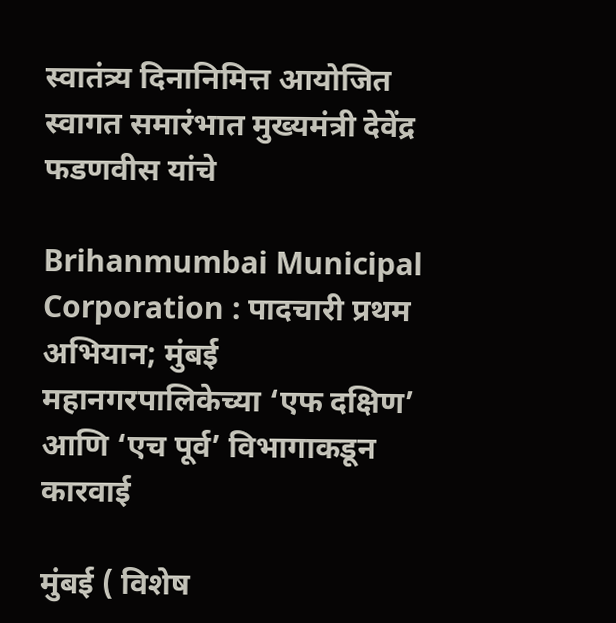स्वातंत्र्य दिनानिमित्त आयोजित स्वागत समारंभात मुख्यमंत्री देवेंद्र फडणवीस यांचे

Brihanmumbai Municipal Corporation : पादचारी प्रथम अभियान; मुंबई महानगरपालिकेच्या ‘एफ दक्षिण’ आणि ‘एच पूर्व’ विभागाकडून कारवाई

मुंबई ( विशेष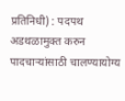प्रतिनिधी) : पदपथ अडथळामुक्त करुन पादचाऱ्यांसाठी चालण्यायोग्य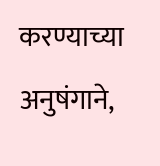करण्याच्या अनुषंगाने,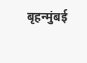बृहन्मुंबई